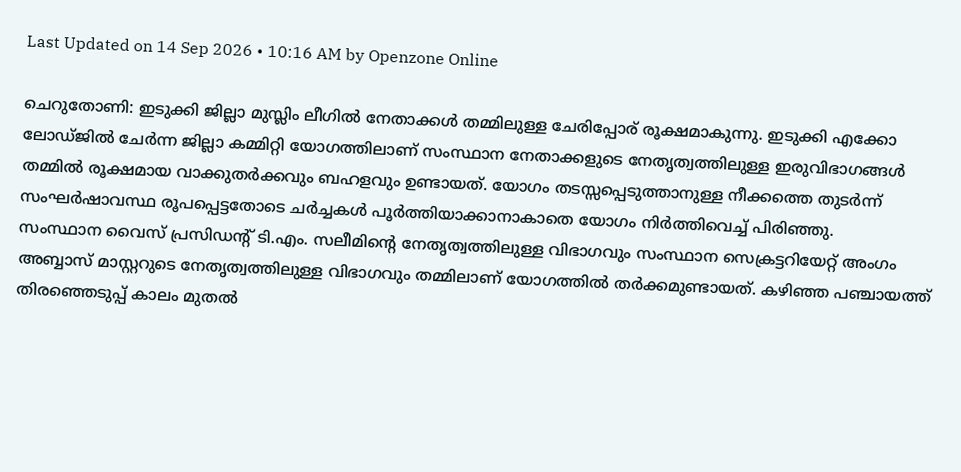Last Updated on 14 Sep 2026 • 10:16 AM by Openzone Online

ചെറുതോണി: ഇടുക്കി ജില്ലാ മുസ്ലിം ലീഗിൽ നേതാക്കൾ തമ്മിലുള്ള ചേരിപ്പോര് രൂക്ഷമാകുന്നു. ഇടുക്കി എക്കോ ലോഡ്ജിൽ ചേർന്ന ജില്ലാ കമ്മിറ്റി യോഗത്തിലാണ് സംസ്ഥാന നേതാക്കളുടെ നേതൃത്വത്തിലുള്ള ഇരുവിഭാഗങ്ങൾ തമ്മിൽ രൂക്ഷമായ വാക്കുതർക്കവും ബഹളവും ഉണ്ടായത്. യോഗം തടസ്സപ്പെടുത്താനുള്ള നീക്കത്തെ തുടർന്ന് സംഘർഷാവസ്ഥ രൂപപ്പെട്ടതോടെ ചർച്ചകൾ പൂർത്തിയാക്കാനാകാതെ യോഗം നിർത്തിവെച്ച് പിരിഞ്ഞു.
സംസ്ഥാന വൈസ് പ്രസിഡന്റ് ടി.എം. സലീമിന്റെ നേതൃത്വത്തിലുള്ള വിഭാഗവും സംസ്ഥാന സെക്രട്ടറിയേറ്റ് അംഗം അബ്ബാസ് മാസ്റ്ററുടെ നേതൃത്വത്തിലുള്ള വിഭാഗവും തമ്മിലാണ് യോഗത്തിൽ തർക്കമുണ്ടായത്. കഴിഞ്ഞ പഞ്ചായത്ത് തിരഞ്ഞെടുപ്പ് കാലം മുതൽ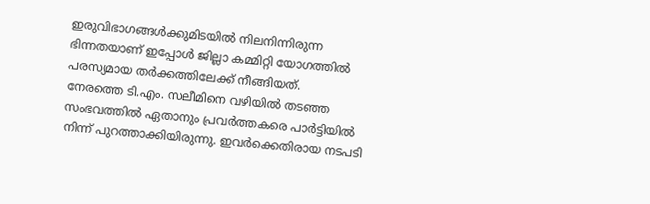ഇരുവിഭാഗങ്ങൾക്കുമിടയിൽ നിലനിന്നിരുന്ന ഭിന്നതയാണ് ഇപ്പോൾ ജില്ലാ കമ്മിറ്റി യോഗത്തിൽ പരസ്യമായ തർക്കത്തിലേക്ക് നീങ്ങിയത്.
നേരത്തെ ടി.എം. സലീമിനെ വഴിയിൽ തടഞ്ഞ സംഭവത്തിൽ ഏതാനും പ്രവർത്തകരെ പാർട്ടിയിൽ നിന്ന് പുറത്താക്കിയിരുന്നു. ഇവർക്കെതിരായ നടപടി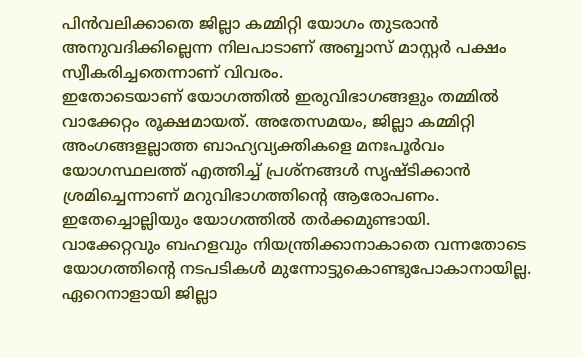പിൻവലിക്കാതെ ജില്ലാ കമ്മിറ്റി യോഗം തുടരാൻ അനുവദിക്കില്ലെന്ന നിലപാടാണ് അബ്ബാസ് മാസ്റ്റർ പക്ഷം സ്വീകരിച്ചതെന്നാണ് വിവരം.
ഇതോടെയാണ് യോഗത്തിൽ ഇരുവിഭാഗങ്ങളും തമ്മിൽ വാക്കേറ്റം രൂക്ഷമായത്. അതേസമയം, ജില്ലാ കമ്മിറ്റി അംഗങ്ങളല്ലാത്ത ബാഹ്യവ്യക്തികളെ മനഃപൂർവം യോഗസ്ഥലത്ത് എത്തിച്ച് പ്രശ്നങ്ങൾ സൃഷ്ടിക്കാൻ ശ്രമിച്ചെന്നാണ് മറുവിഭാഗത്തിന്റെ ആരോപണം. ഇതേച്ചൊല്ലിയും യോഗത്തിൽ തർക്കമുണ്ടായി.
വാക്കേറ്റവും ബഹളവും നിയന്ത്രിക്കാനാകാതെ വന്നതോടെ യോഗത്തിന്റെ നടപടികൾ മുന്നോട്ടുകൊണ്ടുപോകാനായില്ല. ഏറെനാളായി ജില്ലാ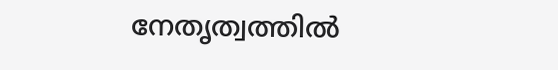നേതൃത്വത്തിൽ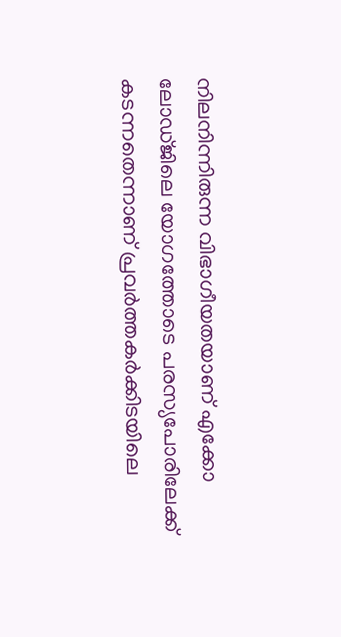നിലനിന്നിരുന്ന വിഭാഗീയതയാണ് എക്കോ ലോഡ്ജിലെ യോഗത്തോടെ പരസ്യപോരിലേക്ക് കടന്നതെന്നാണ് പ്രവർത്തകർക്കിടയിലെ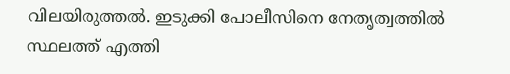വിലയിരുത്തൽ. ഇടുക്കി പോലീസിനെ നേതൃത്വത്തിൽ സ്ഥലത്ത് എത്തി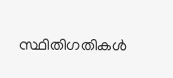സ്ഥിതിഗതികൾ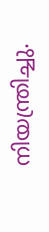നിയന്ത്രിച്ചു.